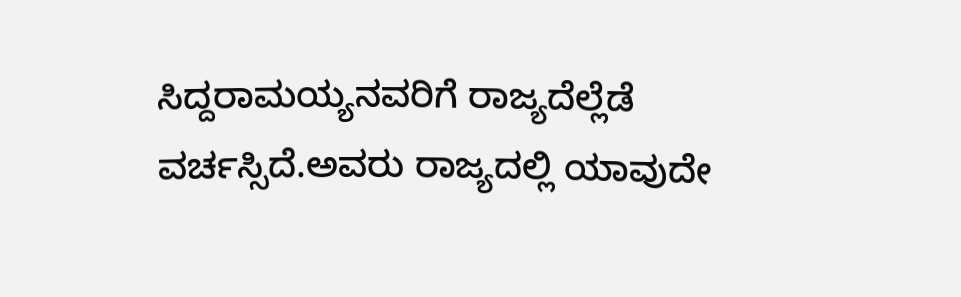ಸಿದ್ದರಾಮಯ್ಯನವರಿಗೆ ರಾಜ್ಯದೆಲ್ಲೆಡೆ ವರ್ಚಸ್ಸಿದೆ.ಅವರು ರಾಜ್ಯದಲ್ಲಿ ಯಾವುದೇ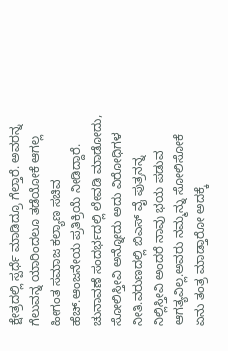ಕ್ಷೇತ್ರದಲ್ಲಿ ಸ್ಪರ್ಧೆ ಮಾಡಿದ್ರೂ ಗೆಲ್ತಾರೆ. ಅವರನ್ನ ಗೆಲುವನ್ನ ಯಾರಿಂದಲೂ ತಡೆಯೋಕೆ ಆಗಲ್ಲ ಹೀಗಂತ ಸಮಾಜ ಕಲ್ಯಾಣ ಸಚಿವ ಹೆಚ್.ಆಂಜನೇಯ ಪ್ರತಿಕ್ರಿಯೆ ನೀಡಿದ್ದಾರೆ. ಚುನಾವಣೆ ಸಂದರ್ಭದಲ್ಲಿ ಲೇವಡಿ ಮಾಡೋದು, ಸೋಲಿಸ್ತೀವಿ ಅನ್ನೋದು ಅದು ವಿರೋಧಿಗಳ ನೀತಿ.ವರುಣದಲ್ಲಿ ಬಿಎಸ್ ವೈ ಪುತ್ರನನ್ನ ನಿಲ್ಲಿಸ್ತೀವಿ ಅಂದರೆ ನಾವು ಭಯ ಪಡುವ ಆಗತ್ಯವಿಲ್ಲ.ಅವರು ನಮ್ಮನ್ನು ಸೋಲಿಸೋಕೆ ಏನು ತಂತ್ರ ಮಾಡ್ತಾರೋ ಅದಕ್ಕೆ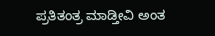ಪ್ರತಿತಂತ್ರ ಮಾಡ್ತೀವಿ ಅಂತ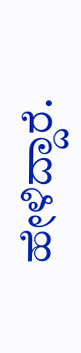ಹೇಳಿದ್ದಾರೆ.